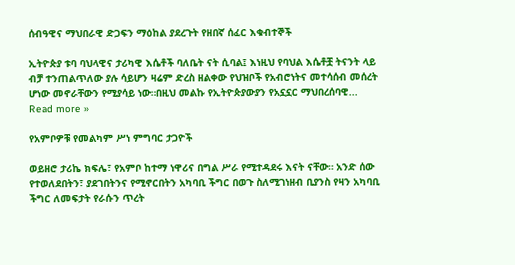ሰብዓዊና ማህበራዊ ድጋፍን ማዕከል ያደረጉት የዘበኛ ሰፈር እቁብተኞች

ኢትዮጵያ ቱባ ባህላዊና ታሪካዊ እሴቶች ባለቤት ናት ሲባል፤ እነዚህ የባህል እሴቶቿ ትናንት ላይ ብቻ ተንጠልጥለው ያሉ ሳይሆን ዛሬም ድረስ ዘልቀው የህዝቦች የአብሮነትና መተሳሰብ መሰረት ሆነው መኖራቸውን የሚያሳይ ነው።በዚህ መልኩ የኢትዮጵያውያን የአኗኗር ማህበረሰባዊ... Read more »

የአምቦዎቹ የመልካም ሥነ ምግባር ታጋዮች

ወይዘሮ ታሪኬ ክፍሌ፣ የአምቦ ከተማ ነዋሪና በግል ሥራ የሚተዳደሩ እናት ናቸው። አንድ ሰው የተወለደበትን፣ ያደገበትንና የሚኖርበትን አካባቢ ችግር በወጉ ስለሚገነዘብ ቢያንስ የዛን አካባቢ ችግር ለመፍታት የራሱን ጥረት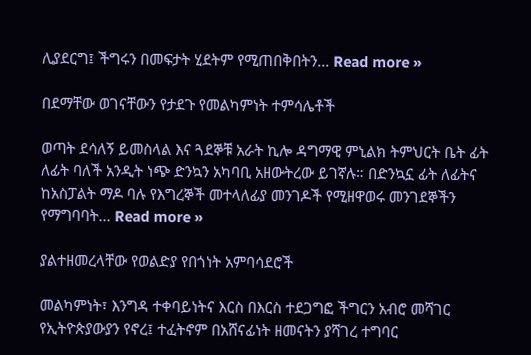ሊያደርግ፤ ችግሩን በመፍታት ሂደትም የሚጠበቅበትን... Read more »

በደማቸው ወገናቸውን የታደጉ የመልካምነት ተምሳሌቶች

ወጣት ደሳለኝ ይመስላል እና ጓደኞቹ አራት ኪሎ ዳግማዊ ምኒልክ ትምህርት ቤት ፊት ለፊት ባለች አንዲት ነጭ ድንኳን አካባቢ አዘውትረው ይገኛሉ። በድንኳኗ ፊት ለፊትና ከአስፓልት ማዶ ባሉ የእግረኞች መተላለፊያ መንገዶች የሚዘዋወሩ መንገደኞችን የማግባባት... Read more »

ያልተዘመረላቸው የወልድያ የበጎነት አምባሳደሮች

መልካምነት፣ እንግዳ ተቀባይነትና እርስ በእርስ ተደጋግፎ ችግርን አብሮ መሻገር የኢትዮጵያውያን የኖረ፤ ተፈትኖም በአሸናፊነት ዘመናትን ያሻገረ ተግባር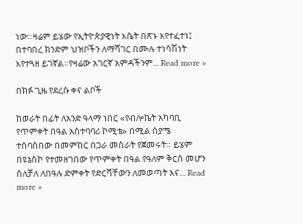ነው።ዛሬም ይሄው የኢትዮጵያዊነት እሴት በጽኑ እየተፈተነ፤ በተባበረ ክንድም ህዝቦችን ለማሻገር በሙሉ ተነሳሽነት እየተጓዘ ይገኛል።የዛሬው አገርኛ አምዳችንም... Read more »

በክፉ ጊዜ የደረሱ ቀና ልቦች

ከወራት በፊት ለአንድ ዓላማ ነበር «የብሎኬት አካባቢ የጥምቀት በዓል አስተባባሪ ኮሚቴ» በሚል ስያሜ ተሰባስበው በመምከር በጋራ መስራት የጀመሩት። ይሄም በዩኔስኮ የተመዘገበው የጥምቀት በዓል የዓለም ቅርስ መሆን ስለቻለ ለበዓሉ ድምቀት የድርሻቸውን ለመወጣት እና... Read more »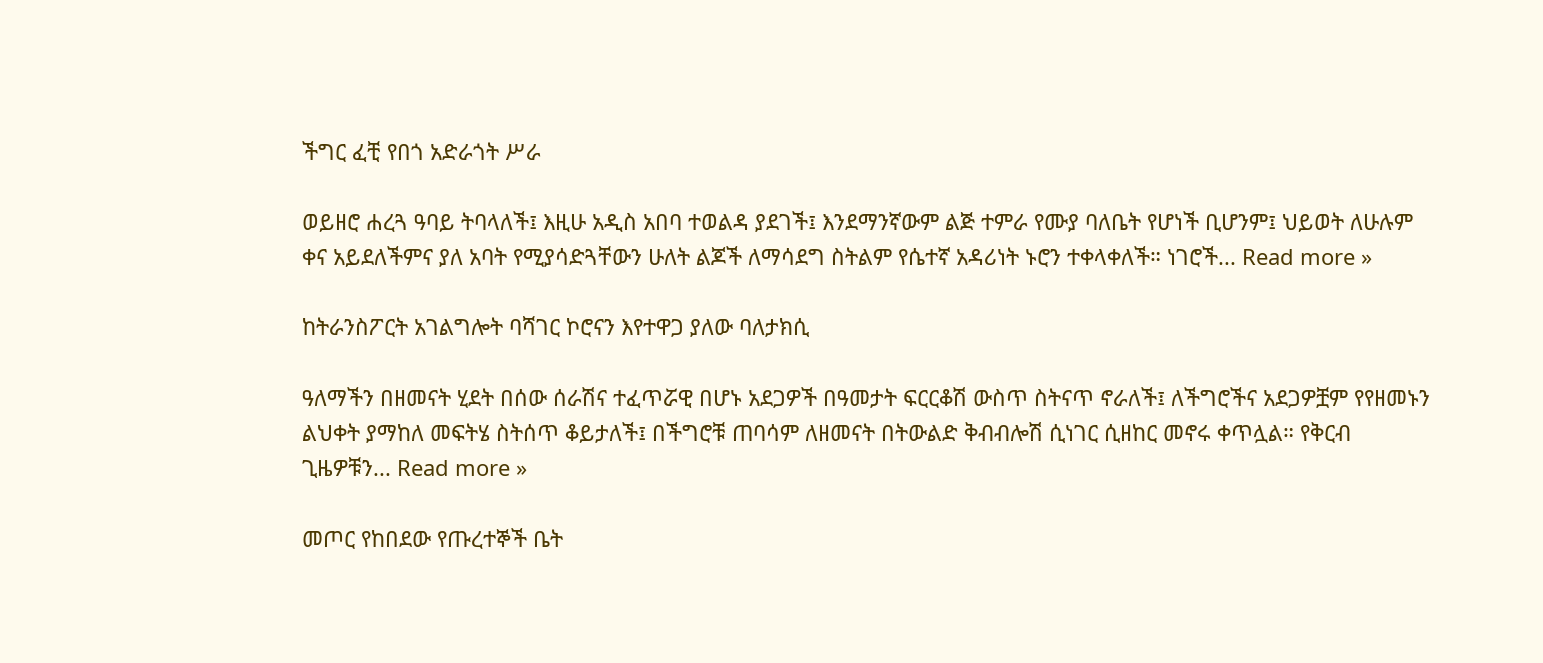ችግር ፈቺ የበጎ አድራጎት ሥራ

ወይዘሮ ሐረጓ ዓባይ ትባላለች፤ እዚሁ አዲስ አበባ ተወልዳ ያደገች፤ እንደማንኛውም ልጅ ተምራ የሙያ ባለቤት የሆነች ቢሆንም፤ ህይወት ለሁሉም ቀና አይደለችምና ያለ አባት የሚያሳድጓቸውን ሁለት ልጆች ለማሳደግ ስትልም የሴተኛ አዳሪነት ኑሮን ተቀላቀለች። ነገሮች... Read more »

ከትራንስፖርት አገልግሎት ባሻገር ኮሮናን እየተዋጋ ያለው ባለታክሲ

ዓለማችን በዘመናት ሂደት በሰው ሰራሽና ተፈጥሯዊ በሆኑ አደጋዎች በዓመታት ፍርርቆሽ ውስጥ ስትናጥ ኖራለች፤ ለችግሮችና አደጋዎቿም የየዘመኑን ልህቀት ያማከለ መፍትሄ ስትሰጥ ቆይታለች፤ በችግሮቹ ጠባሳም ለዘመናት በትውልድ ቅብብሎሽ ሲነገር ሲዘከር መኖሩ ቀጥሏል። የቅርብ ጊዜዎቹን... Read more »

መጦር የከበደው የጡረተኞች ቤት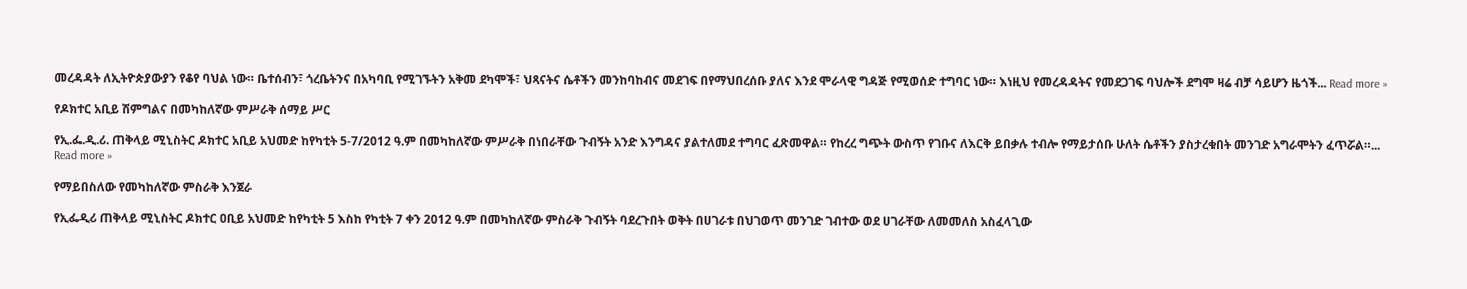መረዳዳት ለኢትዮጵያውያን የቆየ ባህል ነው። ቤተሰብን፣ ጎረቤትንና በአካባቢ የሚገኙትን አቅመ ደካሞች፣ ህጻናትና ሴቶችን መንከባከብና መደገፍ በየማህበረሰቡ ያለና እንደ ሞራላዊ ግዳጅ የሚወሰድ ተግባር ነው። እነዚህ የመረዳዳትና የመደጋገፍ ባህሎች ደግሞ ዛሬ ብቻ ሳይሆን ዜጎች... Read more »

የዶክተር አቢይ ሽምግልና በመካከለኛው ምሥራቅ ሰማይ ሥር

የኢ.ፌ.ዲ.ሪ. ጠቅላይ ሚኒስትር ዶክተር አቢይ አህመድ ከየካቲት 5-7/2012 ዓ.ም በመካከለኛው ምሥራቅ በነበራቸው ጉብኝት አንድ እንግዳና ያልተለመደ ተግባር ፈጽመዋል። የከረረ ግጭት ውስጥ የገቡና ለእርቅ ይበቃሉ ተብሎ የማይታሰቡ ሁለት ሴቶችን ያስታረቁበት መንገድ አግራሞትን ፈጥሯል።... Read more »

የማይበስለው የመካከለኛው ምስራቅ እንጀራ

የኢፌዲሪ ጠቅላይ ሚኒስትር ዶክተር ዐቢይ አህመድ ከየካቲት 5 እስከ የካቲት 7 ቀን 2012 ዓ.ም በመካከለኛው ምስራቅ ጉብኝት ባደረጉበት ወቅት በሀገራቱ በህገወጥ መንገድ ገብተው ወደ ሀገራቸው ለመመለስ አስፈላጊው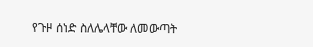የጉዞ ሰነድ ስለሌላቸው ለመውጣት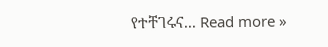የተቸገሩና... Read more »